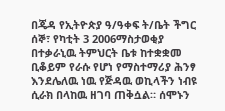በጄዳ የኢትዮጵያ ዓ/ዓቀፍ ት/ቤት ችግር
ሰኞ፣ የካቲት 3 2006ማስታወቂያ
በተቃራኒዉ ትምህርት ቤቱ ከተቋቋመ ቢቆይም የራሱ የሆነ የማስተማሪያ ሕንፃ እንደሌለዉ ነዉ የጅዳዉ ወኪላችን ነብዩ ሲራክ በላከዉ ዘገባ ጠቅሷል። ሰሞኑን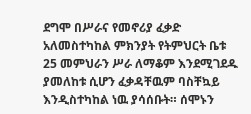ደግሞ በሥራና የመኖሪያ ፈቃድ አለመስተካከል ምክንያት የትምህርት ቤቱ 25 መምህራን ሥራ ለማቆም እንደሚገደዱ ያመለከቱ ሲሆን ፈቃዳቸዉም ባስቸኳይ እንዲስተካከል ነዉ ያሳሰቡት። ሰሞኑን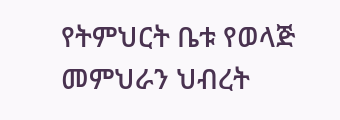የትምህርት ቤቱ የወላጅ መምህራን ህብረት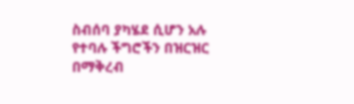ስብሰባ ያካሄደ ሲሆን አሉ የተባሉ ችግሮችን በዝርዝር በማቅረብ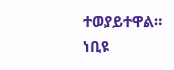ተወያይተዋል።
ነቢዩ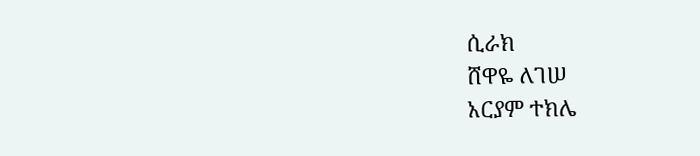ሲራክ
ሸዋዬ ለገሠ
አርያም ተክሌ